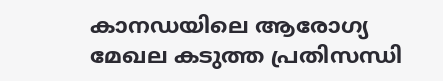കാനഡയിലെ ആരോഗ്യ മേഖല കടുത്ത പ്രതിസന്ധി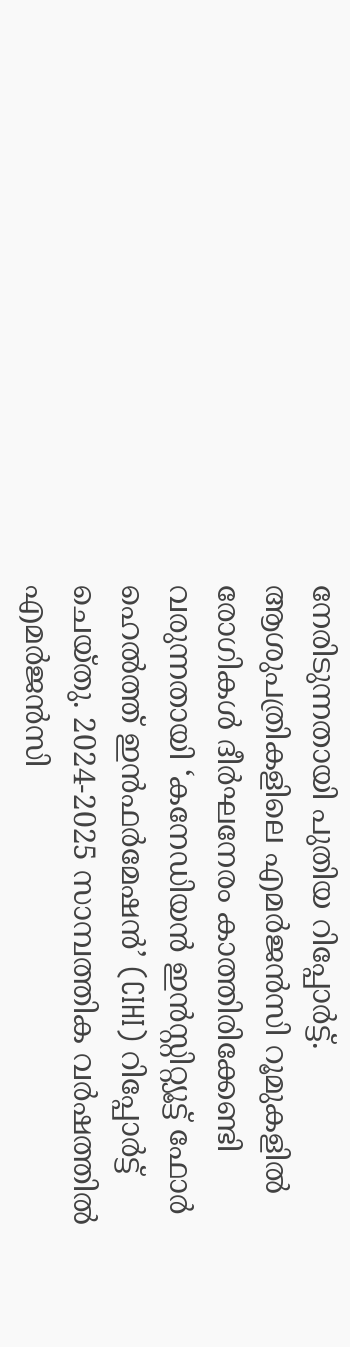നേരിടുന്നതായി പുതിയ റിപ്പോർട്ട്. ആശുപത്രികളിലെ എമർജൻസി റൂമുകളിൽ രോഗികൾ ദീർഘനേരം കാത്തിരിക്കേണ്ടി വരുന്നതായി ‘കനേഡിയൻ ഇൻസ്റ്റിറ്റ്യൂട്ട് ഫോർ ഹെൽത്ത് ഇൻഫർമേഷൻ’ (CIHI) റിപ്പോർട്ട് ചെയ്തു. 2024-2025 സാമ്പത്തിക വർഷത്തിൽ എമർജൻസി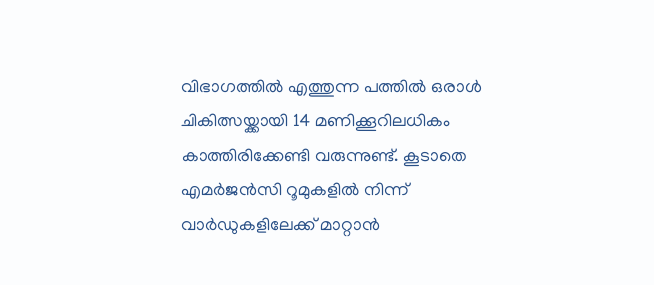വിഭാഗത്തിൽ എത്തുന്ന പത്തിൽ ഒരാൾ ചികിത്സയ്ക്കായി 14 മണിക്കൂറിലധികം കാത്തിരിക്കേണ്ടി വരുന്നുണ്ട്. കൂടാതെ എമർജൻസി റൂമുകളിൽ നിന്ന് വാർഡുകളിലേക്ക് മാറ്റാൻ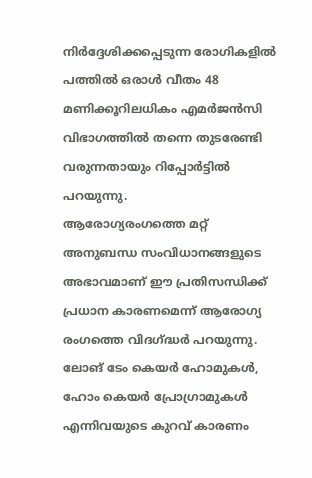നിർദ്ദേശിക്കപ്പെടുന്ന രോഗികളിൽ പത്തിൽ ഒരാൾ വീതം 48 മണിക്കൂറിലധികം എമർജൻസി വിഭാഗത്തിൽ തന്നെ തുടരേണ്ടി വരുന്നതായും റിപ്പോർട്ടിൽ പറയുന്നു.
ആരോഗ്യരംഗത്തെ മറ്റ് അനുബന്ധ സംവിധാനങ്ങളുടെ അഭാവമാണ് ഈ പ്രതിസന്ധിക്ക് പ്രധാന കാരണമെന്ന് ആരോഗ്യ രംഗത്തെ വിദഗ്ദ്ധർ പറയുന്നു. ലോങ് ടേം കെയർ ഹോമുകൾ, ഹോം കെയർ പ്രോഗ്രാമുകൾ എന്നിവയുടെ കുറവ് കാരണം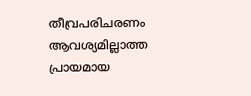തീവ്രപരിചരണം ആവശ്യമില്ലാത്ത പ്രായമായ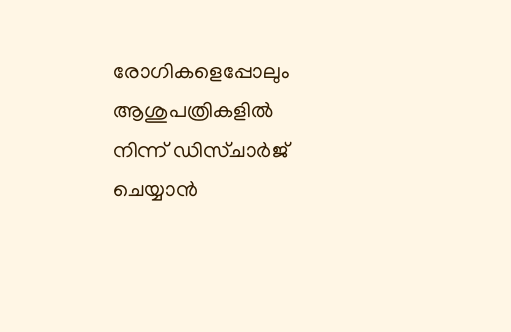രോഗികളെപ്പോലും ആശുപത്രികളിൽ നിന്ന് ഡിസ്ചാർജ് ചെയ്യാൻ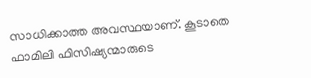സാധിക്കാത്ത അവസ്ഥയാണ്. കൂടാതെ ഫാമിലി ഫിസിഷ്യന്മാരുടെ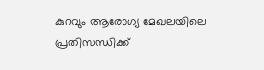കുറവും ആരോഗ്യ മേഖലയിലെ പ്രതിസന്ധിക്ക്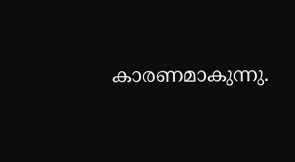കാരണമാകുന്നു.